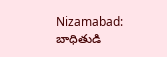Nizamabad: బాధితుడి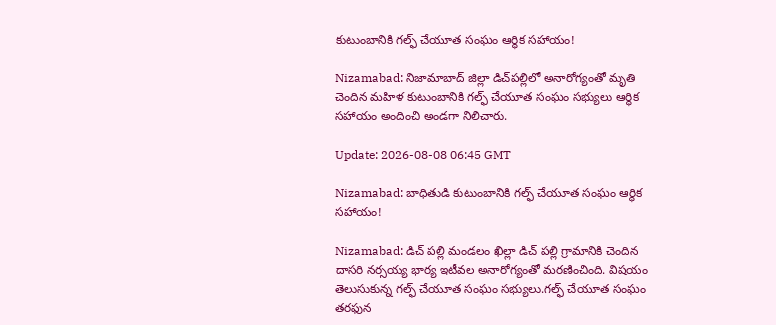కుటుంబానికి గల్ఫ్ చేయూత సంఘం ఆర్థిక సహాయం!

Nizamabad: నిజామాబాద్ జిల్లా డిచ్‌పల్లిలో అనారోగ్యంతో మృతి చెందిన మహిళ కుటుంబానికి గల్ఫ్ చేయూత సంఘం సభ్యులు ఆర్థిక సహాయం అందించి అండగా నిలిచారు.

Update: 2026-08-08 06:45 GMT

Nizamabad: బాధితుడి కుటుంబానికి గల్ఫ్ చేయూత సంఘం ఆర్థిక సహాయం!

Nizamabad: డిచ్ పల్లి మండలం ఖిల్లా డిచ్ పల్లి గ్రామానికి చెందిన దాసరి నర్సయ్య భార్య ఇటీవల అనారోగ్యంతో మరణించింది. విషయం తెలుసుకున్న గల్ఫ్ చేయూత సంఘం సభ్యులు.గల్ఫ్ చేయూత సంఘం తరఫున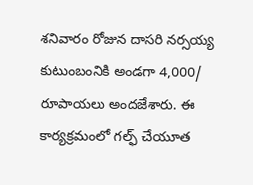శనివారం రోజున దాసరి నర్సయ్య కుటుంబంనికి అండగా 4,000/ రూపాయలు అందజేశారు. ఈ కార్యక్రమంలో గల్ఫ్ చేయూత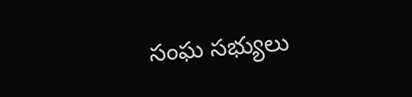సంఘ సభ్యులు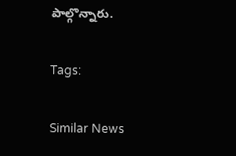పాల్గొన్నారు.

Tags:

Similar News